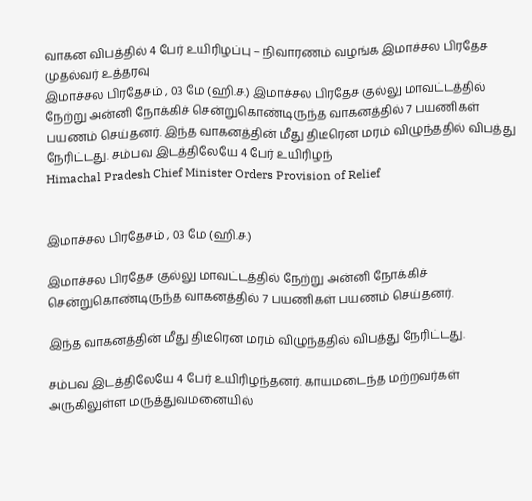வாகன விபத்தில் 4 பேர் உயிரிழப்பு – நிவாரணம் வழங்க இமாச்சல பிரதேச முதல்வர் உத்தரவு
இமாச்சல பிரதேசம் , 03 மே (ஹி.ச.) இமாச்சல பிரதேச குல்லு மாவட்டத்தில் நேற்று அன்னி நோக்கிச் சென்றுகொண்டிருந்த வாகனத்தில் 7 பயணிகள் பயணம் செய்தனர். இந்த வாகனத்தின் மீது திடீரென மரம் விழுந்ததில் விபத்து நேரிட்டது. சம்பவ இடத்திலேயே 4 பேர் உயிரிழந்
Himachal Pradesh Chief Minister Orders Provision of Relief


இமாச்சல பிரதேசம் , 03 மே (ஹி.ச.)

இமாச்சல பிரதேச குல்லு மாவட்டத்தில் நேற்று அன்னி நோக்கிச் சென்றுகொண்டிருந்த வாகனத்தில் 7 பயணிகள் பயணம் செய்தனர்.

இந்த வாகனத்தின் மீது திடீரென மரம் விழுந்ததில் விபத்து நேரிட்டது.

சம்பவ இடத்திலேயே 4 பேர் உயிரிழந்தனர். காயமடைந்த மற்றவர்கள் அருகிலுள்ள மருத்துவமனையில்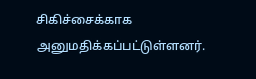சிகிச்சைக்காக அனுமதிக்கப்பட்டுள்ளனர்.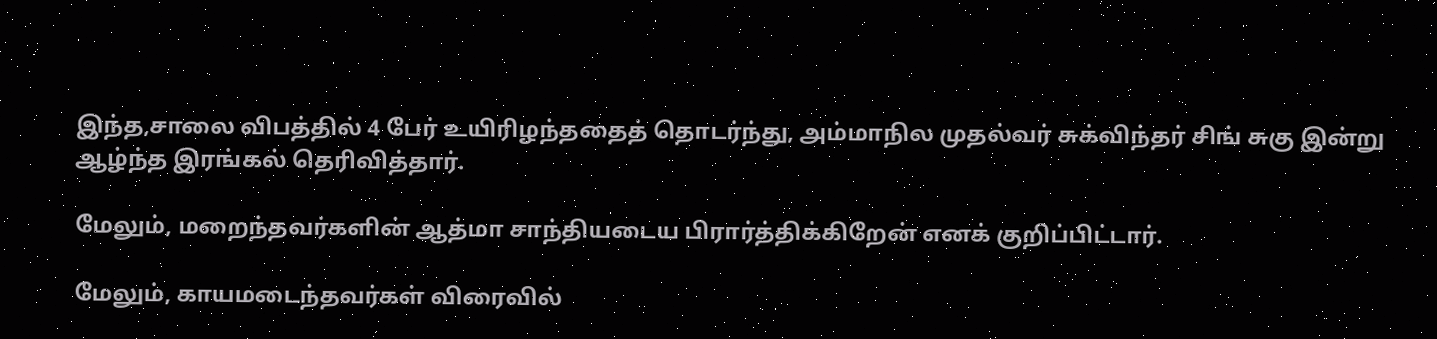இந்த,சாலை விபத்தில் 4 பேர் உயிரிழந்ததைத் தொடர்ந்து, அம்மாநில முதல்வர் சுக்விந்தர் சிங் சுகு இன்று ஆழ்ந்த இரங்கல் தெரிவித்தார்.

மேலும், மறைந்தவர்களின் ஆத்மா சாந்தியடைய பிரார்த்திக்கிறேன் எனக் குறிப்பிட்டார்.

மேலும், காயமடைந்தவர்கள் விரைவில்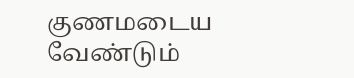குணமடைய வேண்டும்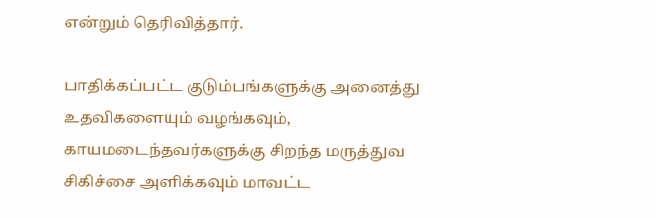என்றும் தெரிவித்தார்.

பாதிக்கப்பட்ட குடும்பங்களுக்கு அனைத்து உதவிகளையும் வழங்கவும், காயமடைந்தவர்களுக்கு சிறந்த மருத்துவ சிகிச்சை அளிக்கவும் மாவட்ட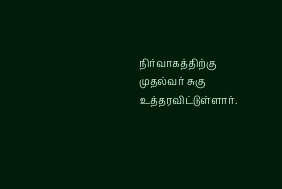நிர்வாகத்திற்கு முதல்வர் சுகு உத்தரவிட்டுள்ளார்.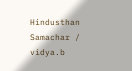Hindusthan Samachar / vidya.b